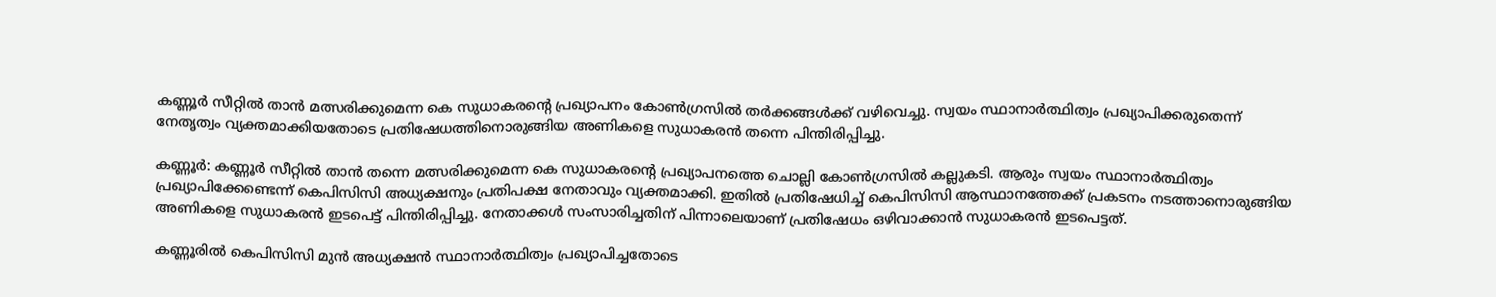കണ്ണൂർ സീറ്റിൽ താൻ മത്സരിക്കുമെന്ന കെ സുധാകരന്റെ പ്രഖ്യാപനം കോൺഗ്രസിൽ തർക്കങ്ങൾക്ക് വഴിവെച്ചു. സ്വയം സ്ഥാനാർത്ഥിത്വം പ്രഖ്യാപിക്കരുതെന്ന് നേതൃത്വം വ്യക്തമാക്കിയതോടെ പ്രതിഷേധത്തിനൊരുങ്ങിയ അണികളെ സുധാകരൻ തന്നെ പിന്തിരിപ്പിച്ചു.

കണ്ണൂർ: കണ്ണൂർ സീറ്റിൽ താൻ തന്നെ മത്സരിക്കുമെന്ന കെ സുധാകരന്‍റെ പ്രഖ്യാപനത്തെ ചൊല്ലി കോൺഗ്രസിൽ കല്ലുകടി. ആരും സ്വയം സ്ഥാനാർത്ഥിത്വം പ്രഖ്യാപിക്കേണ്ടെന്ന് കെപിസിസി അധ്യക്ഷനും പ്രതിപക്ഷ നേതാവും വ്യക്തമാക്കി. ഇതിൽ പ്രതിഷേധിച്ച് കെപിസിസി ആസ്ഥാനത്തേക്ക് പ്രകടനം നടത്താനൊരുങ്ങിയ അണികളെ സുധാകരൻ ഇടപെട്ട് പിന്തിരിപ്പിച്ചു. നേതാക്കൾ സംസാരിച്ചതിന് പിന്നാലെയാണ് പ്രതിഷേധം ഒഴിവാക്കാൻ സുധാകരൻ ഇടപെട്ടത്.

കണ്ണൂരിൽ കെപിസിസി മുൻ അധ്യക്ഷൻ സ്ഥാനാർത്ഥിത്വം പ്രഖ്യാപിച്ചതോടെ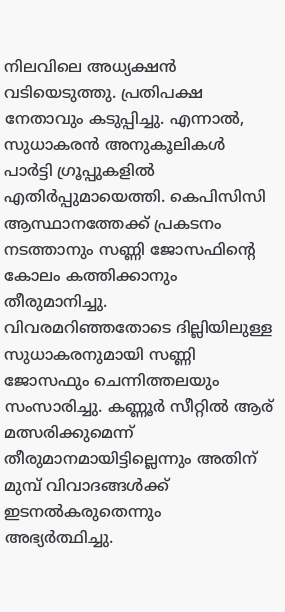നിലവിലെ അധ്യക്ഷൻ വടിയെടുത്തു. പ്രതിപക്ഷ നേതാവും കടുപ്പിച്ചു. എന്നാല്‍, സുധാകരൻ അനുകൂലികൾ പാർട്ടി ഗ്രൂപ്പുകളിൽ എതിർപ്പുമായെത്തി. കെപിസിസി ആസ്ഥാനത്തേക്ക് പ്രകടനം നടത്താനും സണ്ണി ജോസഫിന്‍റെ കോലം കത്തിക്കാനും തീരുമാനിച്ചു. വിവരമറിഞ്ഞതോടെ ദില്ലിയിലുള്ള സുധാകരനുമായി സണ്ണി ജോസഫും ചെന്നിത്തലയും സംസാരിച്ചു. കണ്ണൂർ സീറ്റിൽ ആര് മത്സരിക്കുമെന്ന് തീരുമാനമായിട്ടില്ലെന്നും അതിന് മുമ്പ് വിവാദങ്ങൾക്ക് ഇടനൽകരുതെന്നും അഭ്യർത്ഥിച്ചു.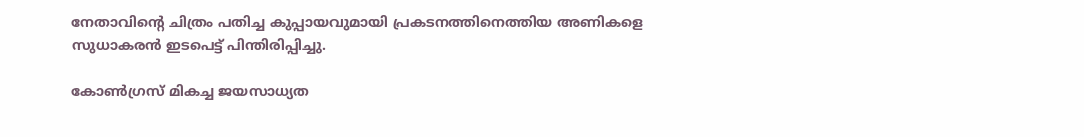നേതാവിന്‍റെ ചിത്രം പതിച്ച കുപ്പായവുമായി പ്രകടനത്തിനെത്തിയ അണികളെ സുധാകരൻ ഇടപെട്ട് പിന്തിരിപ്പിച്ചു.

കോൺഗ്രസ് മികച്ച ജയസാധ്യത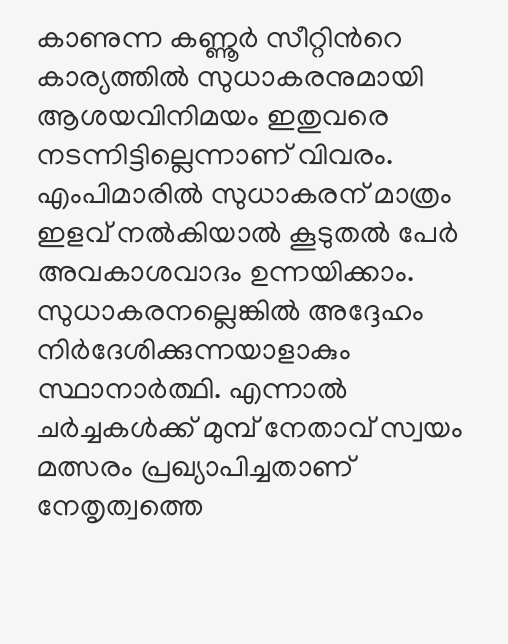കാണുന്ന കണ്ണൂർ സീറ്റിന്‍റെ കാര്യത്തിൽ സുധാകരനുമായി ആശയവിനിമയം ഇതുവരെ നടന്നിട്ടില്ലെന്നാണ് വിവരം. എംപിമാരിൽ സുധാകരന് മാത്രം ഇളവ് നൽകിയാൽ കൂടുതൽ പേർ അവകാശവാദം ഉന്നയിക്കാം. സുധാകരനല്ലെങ്കിൽ അദ്ദേഹം നിർദേശിക്കുന്നയാളാകും സ്ഥാനാർത്ഥി. എന്നാൽ ചർച്ചകൾക്ക് മുമ്പ് നേതാവ് സ്വയം മത്സരം പ്രഖ്യാപിച്ചതാണ് നേതൃത്വത്തെ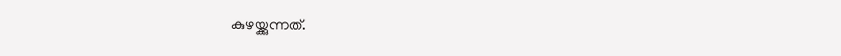കുഴയ്ക്കുന്നത്.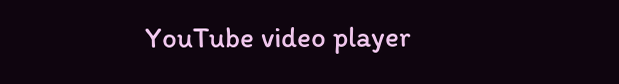YouTube video player